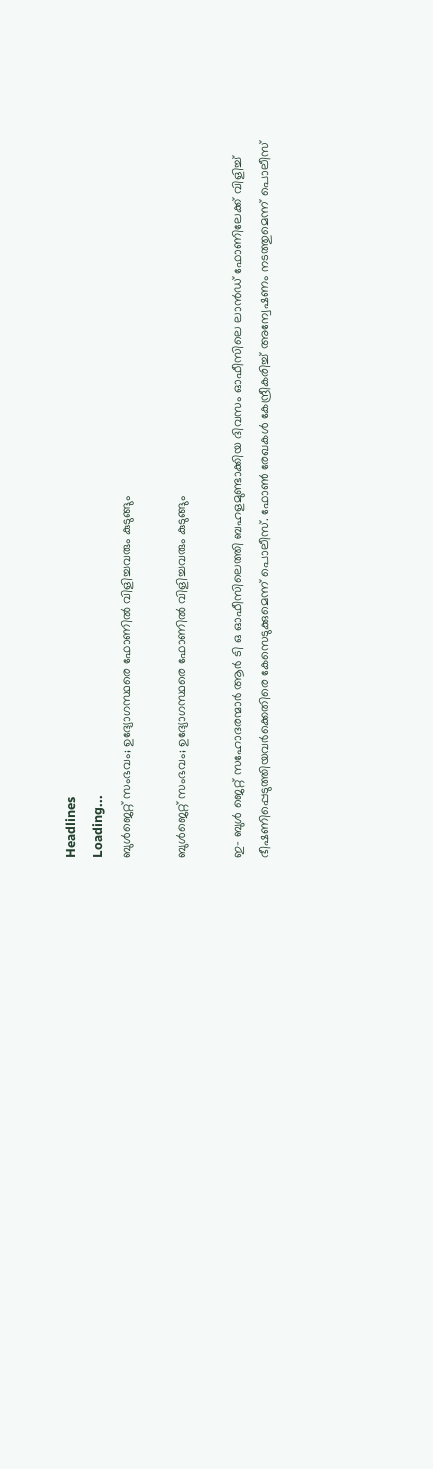Headlines
Loading...
ബുള്‍ജെറ്റ് സംഭവം; ഉദ്യോഗസ്ഥരെ ഫോണില്‍ വിളിച്ചവരും കുടുങ്ങും

ബുള്‍ജെറ്റ് സംഭവം; ഉദ്യോഗസ്ഥരെ ഫോണില്‍ വിളിച്ചവരും കുടുങ്ങും

ഇ- ബുള്‍ ജെറ്റ് സഹോദരന്മാര്‍ ആര്‍ ടി ഒ ഓഫീസിലെത്തി ബഹളമുണ്ടാക്കിയ ദിവസം ഓഫീസിലെ ലാന്‍ഡ് ഫോണിലേക്ക് വിളിച്ച് ഭീഷണിപ്പെടുത്തിയവര്‍ക്കെതിരെ കേസെടുക്കുമെന്ന് പൊലീസ്. ഫോണ്‍ രേഖകള്‍ കേന്ദ്രീകരിച്ച് അന്വേഷണം നടത്തുമെന്ന് പൊലീസ്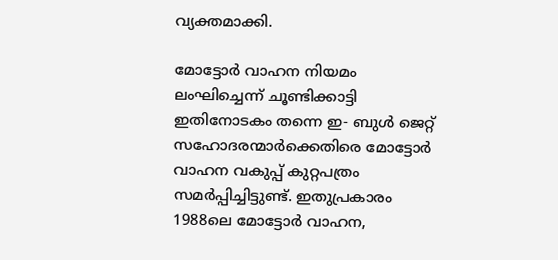വ്യക്തമാക്കി.

മോട്ടോര്‍ വാഹന നിയമം ലംഘിച്ചെന്ന് ചൂണ്ടിക്കാട്ടി ഇതിനോടകം തന്നെ ഇ- ബുള്‍ ജെറ്റ് സഹോദരന്മാര്‍ക്കെതിരെ മോട്ടോര്‍ വാഹന വകുപ്പ് കുറ്റപത്രം സമര്‍പ്പിച്ചിട്ടുണ്ട്. ഇതുപ്രകാരം 1988ലെ മോട്ടോര്‍ വാഹന,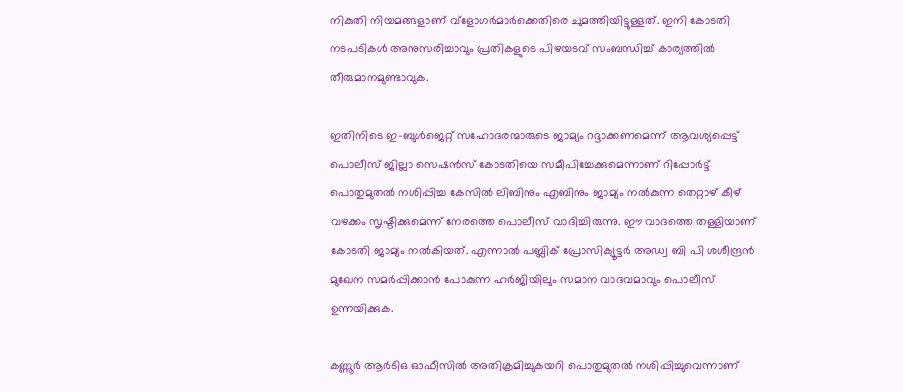നികുതി നിയമങ്ങളാണ് വ്‌ളോഗര്‍മാര്‍ക്കെതിരെ ചുമത്തിയിട്ടുള്ളത്. ഇനി കോടതി നടപടികള്‍ അനുസരിച്ചാവും പ്രതികളുടെ പിഴയടവ് സംബന്ധിച്ച് കാര്യത്തില്‍ തീരുമാനമുണ്ടാവുക.

ഇതിനിടെ ഇ-ബുള്‍ജെറ്റ് സഹോദരന്മാരുടെ ജാമ്യം റദ്ദാക്കണമെന്ന് ആവശ്യപ്പെട്ട് പൊലീസ് ജില്ലാ സെഷന്‍സ് കോടതിയെ സമീപിച്ചേക്കുമെന്നാണ് റിപ്പോര്‍ട്ട് പൊതുമുതല്‍ നശിപ്പിച്ച കേസില്‍ ലിബിനും എബിനും ജാമ്യം നല്‍കുന്ന തെറ്റാഴ് കീഴ് വഴക്കം സൃഷ്ടിക്കുമെന്ന് നേരത്തെ പൊലീസ് വാദിച്ചിരുന്നു. ഈ വാദത്തെ തള്ളിയാണ് കോടതി ജാമ്യം നല്‍കിയത്. എന്നാല്‍ പബ്ലിക് പ്രോസിക്യൂട്ടര്‍ അഡ്വ ബി പി ശശീന്ദ്രന്‍ മുഖേന സമര്‍പ്പിക്കാന്‍ പോകുന്ന ഹര്‍ജിയിലും സമാന വാദവമാവും പൊലീസ് ഉന്നയിക്കുക.

കണ്ണൂര്‍ ആര്‍ടിഒ ഓഫീസില്‍ അതിക്രമിച്ചുകയറി പൊതുമുതല്‍ നശിപ്പിച്ചുവെന്നാണ്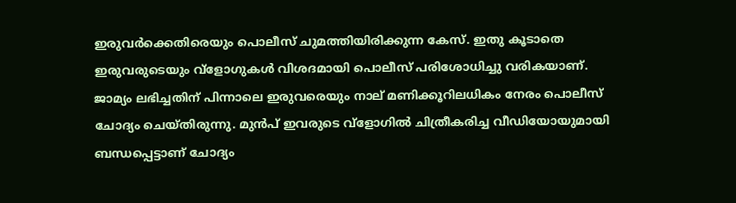ഇരുവര്‍ക്കെതിരെയും പൊലീസ് ചുമത്തിയിരിക്കുന്ന കേസ്. ഇതു കൂടാതെ ഇരുവരുടെയും വ്‌ളോഗുകള്‍ വിശദമായി പൊലീസ് പരിശോധിച്ചു വരികയാണ്. ജാമ്യം ലഭിച്ചതിന് പിന്നാലെ ഇരുവരെയും നാല് മണിക്കൂറിലധികം നേരം പൊലീസ് ചോദ്യം ചെയ്തിരുന്നു. മുന്‍പ് ഇവരുടെ വ്‌ളോഗില്‍ ചിത്രീകരിച്ച വീഡിയോയുമായി ബന്ധപ്പെട്ടാണ് ചോദ്യം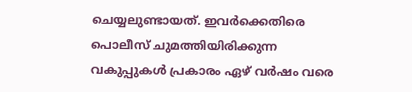ചെയ്യലുണ്ടായത്. ഇവര്‍ക്കെതിരെ പൊലീസ് ചുമത്തിയിരിക്കുന്ന വകുപ്പുകള്‍ പ്രകാരം ഏഴ് വര്‍ഷം വരെ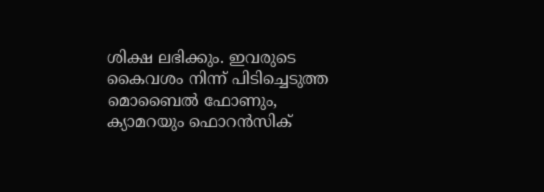ശിക്ഷ ലഭിക്കും. ഇവരുടെ കൈവശം നിന്ന് പിടിച്ചെടുത്ത മൊബൈല്‍ ഫോണും, ക്യാമറയും ഫൊറന്‍സിക്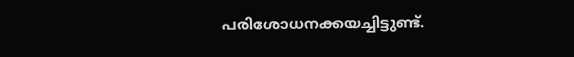പരിശോധനക്കയച്ചിട്ടുണ്ട്.